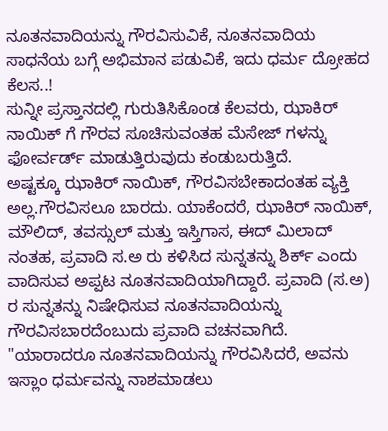ನೂತನವಾದಿಯನ್ನು ಗೌರವಿಸುವಿಕೆ, ನೂತನವಾದಿಯ ಸಾಧನೆಯ ಬಗ್ಗೆ ಅಭಿಮಾನ ಪಡುವಿಕೆ, ಇದು ಧರ್ಮ ದ್ರೋಹದ ಕೆಲಸ..!
ಸುನ್ನೀ ಪ್ರಸ್ತಾನದಲ್ಲಿ ಗುರುತಿಸಿಕೊಂಡ ಕೆಲವರು, ಝಾಕಿರ್ ನಾಯಿಕ್ ಗೆ ಗೌರವ ಸೂಚಿಸುವಂತಹ ಮೆಸೇಜ್ ಗಳನ್ನು ಫೋರ್ವರ್ಡ್ ಮಾಡುತ್ತಿರುವುದು ಕಂಡುಬರುತ್ತಿದೆ.
ಅಷ್ಟಕ್ಕೂ ಝಾಕಿರ್ ನಾಯಿಕ್, ಗೌರವಿಸಬೇಕಾದಂತಹ ವ್ಯಕ್ತಿ ಅಲ್ಲ.ಗೌರವಿಸಲೂ ಬಾರದು. ಯಾಕೆಂದರೆ, ಝಾಕಿರ್ ನಾಯಿಕ್, ಮೌಲಿದ್, ತವಸ್ಸುಲ್ ಮತ್ತು ಇಸ್ತಿಗಾಸ, ಈದ್ ಮಿಲಾದ್ ನಂತಹ, ಪ್ರವಾದಿ ಸ.ಅ ರು ಕಳಿಸಿದ ಸುನ್ನತನ್ನು ಶಿರ್ಕ್ ಎಂದು ವಾದಿಸುವ ಅಪ್ಪಟ ನೂತನವಾದಿಯಾಗಿದ್ದಾರೆ. ಪ್ರವಾದಿ (ಸ.ಅ) ರ ಸುನ್ನತನ್ನು ನಿಷೇಧಿಸುವ ನೂತನವಾದಿಯನ್ನು ಗೌರವಿಸಬಾರದೆಂಬುದು ಪ್ರವಾದಿ ವಚನವಾಗಿದೆ.
"ಯಾರಾದರೂ ನೂತನವಾದಿಯನ್ನು ಗೌರವಿಸಿದರೆ, ಅವನು ಇಸ್ಲಾಂ ಧರ್ಮವನ್ನು ನಾಶಮಾಡಲು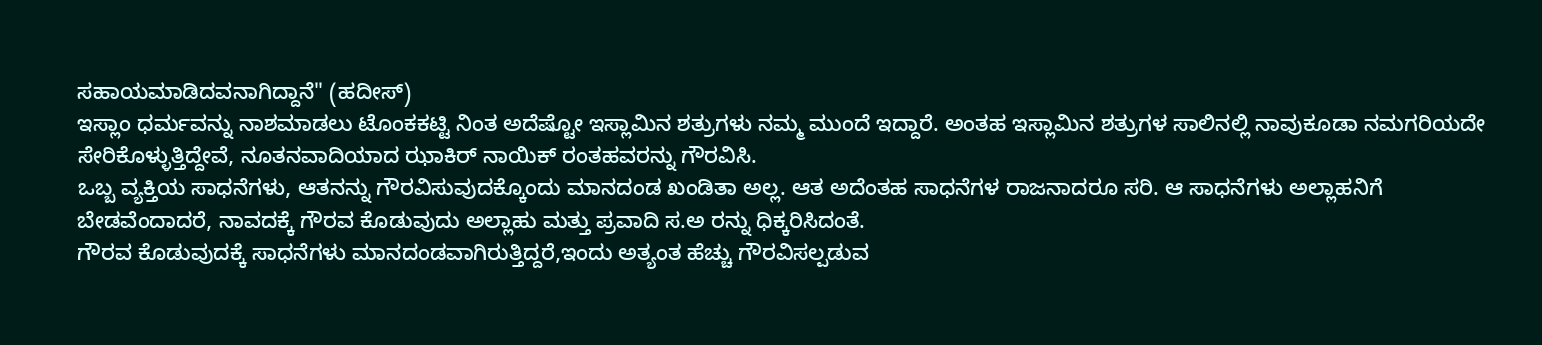ಸಹಾಯಮಾಡಿದವನಾಗಿದ್ದಾನೆ" (ಹದೀಸ್)
ಇಸ್ಲಾಂ ಧರ್ಮವನ್ನು ನಾಶಮಾಡಲು ಟೊಂಕಕಟ್ಟಿ ನಿಂತ ಅದೆಷ್ಟೋ ಇಸ್ಲಾಮಿನ ಶತ್ರುಗಳು ನಮ್ಮ ಮುಂದೆ ಇದ್ದಾರೆ. ಅಂತಹ ಇಸ್ಲಾಮಿನ ಶತ್ರುಗಳ ಸಾಲಿನಲ್ಲಿ ನಾವುಕೂಡಾ ನಮಗರಿಯದೇ ಸೇರಿಕೊಳ್ಳುತ್ತಿದ್ದೇವೆ, ನೂತನವಾದಿಯಾದ ಝಾಕಿರ್ ನಾಯಿಕ್ ರಂತಹವರನ್ನು ಗೌರವಿಸಿ.
ಒಬ್ಬ ವ್ಯಕ್ತಿಯ ಸಾಧನೆಗಳು, ಆತನನ್ನು ಗೌರವಿಸುವುದಕ್ಕೊಂದು ಮಾನದಂಡ ಖಂಡಿತಾ ಅಲ್ಲ. ಆತ ಅದೆಂತಹ ಸಾಧನೆಗಳ ರಾಜನಾದರೂ ಸರಿ. ಆ ಸಾಧನೆಗಳು ಅಲ್ಲಾಹನಿಗೆ ಬೇಡವೆಂದಾದರೆ, ನಾವದಕ್ಕೆ ಗೌರವ ಕೊಡುವುದು ಅಲ್ಲಾಹು ಮತ್ತು ಪ್ರವಾದಿ ಸ.ಅ ರನ್ನು ಧಿಕ್ಕರಿಸಿದಂತೆ.
ಗೌರವ ಕೊಡುವುದಕ್ಕೆ ಸಾಧನೆಗಳು ಮಾನದಂಡವಾಗಿರುತ್ತಿದ್ದರೆ,ಇಂದು ಅತ್ಯಂತ ಹೆಚ್ಚು ಗೌರವಿಸಲ್ಪಡುವ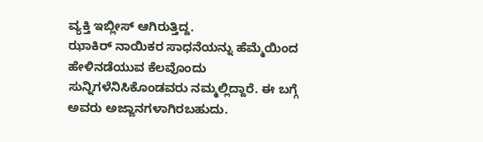ವ್ಯಕ್ತಿ ಇಬ್ಲೀಸ್ ಆಗಿರುತ್ತಿದ್ದ.
ಝಾಕಿರ್ ನಾಯಿಕರ ಸಾಧನೆಯನ್ನು ಹೆಮ್ಮೆಯಿಂದ ಹೇಳಿನಡೆಯುವ ಕೆಲವೊಂದು ಸುನ್ನಿಗಳೆನಿಸಿಕೊಂಡವರು ನಮ್ಮಲ್ಲಿದ್ದಾರೆ. ಈ ಬಗ್ಗೆ ಅವರು ಅಜ್ಙಾನಗಳಾಗಿರಬಹುದು.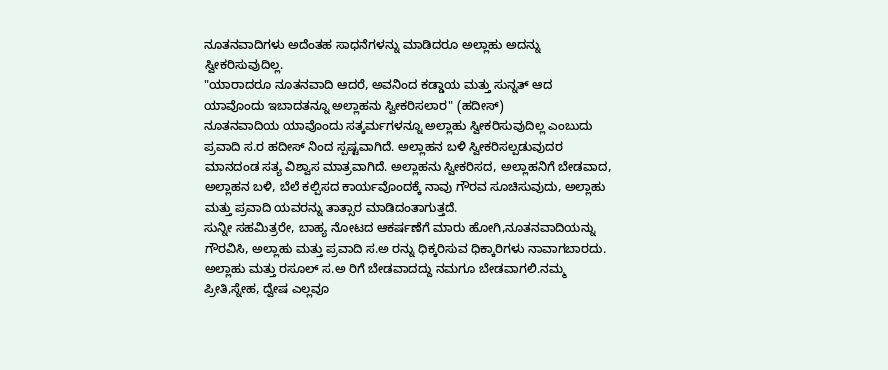ನೂತನವಾದಿಗಳು ಅದೆಂತಹ ಸಾಧನೆಗಳನ್ನು ಮಾಡಿದರೂ ಅಲ್ಲಾಹು ಅದನ್ನು ಸ್ವೀಕರಿಸುವುದಿಲ್ಲ.
"ಯಾರಾದರೂ ನೂತನವಾದಿ ಆದರೆ, ಅವನಿಂದ ಕಡ್ಡಾಯ ಮತ್ತು ಸುನ್ನತ್ ಆದ ಯಾವೊಂದು ಇಬಾದತನ್ನೂ ಅಲ್ಲಾಹನು ಸ್ವೀಕರಿಸಲಾರ" (ಹದೀಸ್)
ನೂತನವಾದಿಯ ಯಾವೊಂದು ಸತ್ಕರ್ಮಗಳನ್ನೂ ಅಲ್ಲಾಹು ಸ್ವೀಕರಿಸುವುದಿಲ್ಲ ಎಂಬುದು ಪ್ರವಾದಿ ಸ.ರ ಹದೀಸ್ ನಿಂದ ಸ್ಪಷ್ಟವಾಗಿದೆ. ಅಲ್ಲಾಹನ ಬಳಿ ಸ್ವೀಕರಿಸಲ್ಪಡುವುದರ ಮಾನದಂಡ ಸತ್ಯ ವಿಶ್ವಾಸ ಮಾತ್ರವಾಗಿದೆ. ಅಲ್ಲಾಹನು ಸ್ವೀಕರಿಸದ, ಅಲ್ಲಾಹನಿಗೆ ಬೇಡವಾದ, ಅಲ್ಲಾಹನ ಬಳಿ, ಬೆಲೆ ಕಲ್ಪಿಸದ ಕಾರ್ಯವೊಂದಕ್ಕೆ ನಾವು ಗೌರವ ಸೂಚಿಸುವುದು, ಅಲ್ಲಾಹು ಮತ್ತು ಪ್ರವಾದಿ ಯವರನ್ನು ತಾತ್ಸಾರ ಮಾಡಿದಂತಾಗುತ್ತದೆ.
ಸುನ್ನೀ ಸಹಮಿತ್ರರೇ, ಬಾಹ್ಯ ನೋಟದ ಆಕರ್ಷಣೆಗೆ ಮಾರು ಹೋಗಿ,ನೂತನವಾದಿಯನ್ನು ಗೌರವಿಸಿ, ಅಲ್ಲಾಹು ಮತ್ತು ಪ್ರವಾದಿ ಸ.ಅ ರನ್ನು ಧಿಕ್ಕರಿಸುವ ಧಿಕ್ಕಾರಿಗಳು ನಾವಾಗಬಾರದು. ಅಲ್ಲಾಹು ಮತ್ತು ರಸೂಲ್ ಸ.ಅ ರಿಗೆ ಬೇಡವಾದದ್ದು ನಮಗೂ ಬೇಡವಾಗಲಿ.ನಮ್ಮ ಪ್ರೀತಿ,ಸ್ನೇಹ, ದ್ವೇಷ ಎಲ್ಲವೂ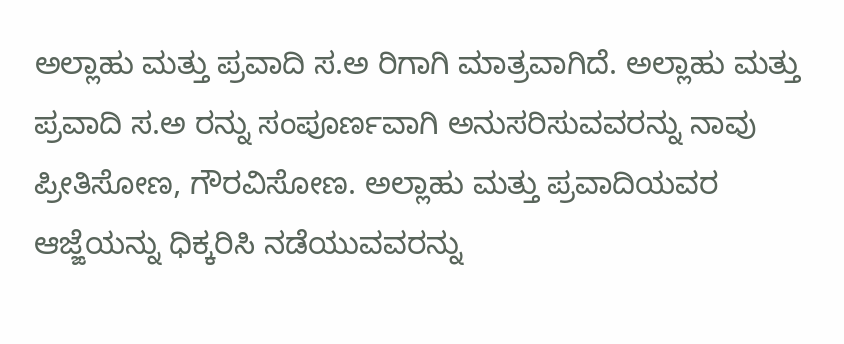ಅಲ್ಲಾಹು ಮತ್ತು ಪ್ರವಾದಿ ಸ.ಅ ರಿಗಾಗಿ ಮಾತ್ರವಾಗಿದೆ. ಅಲ್ಲಾಹು ಮತ್ತು ಪ್ರವಾದಿ ಸ.ಅ ರನ್ನು ಸಂಪೂರ್ಣವಾಗಿ ಅನುಸರಿಸುವವರನ್ನು ನಾವು ಪ್ರೀತಿಸೋಣ, ಗೌರವಿಸೋಣ. ಅಲ್ಲಾಹು ಮತ್ತು ಪ್ರವಾದಿಯವರ ಆಜ್ಙೆಯನ್ನು ಧಿಕ್ಕರಿಸಿ ನಡೆಯುವವರನ್ನು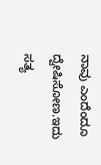ನಾವು ಎಂದೆಂದೂ ದ್ವೇಷಿಸೋಣ.ಇದು ಸತ್ಯ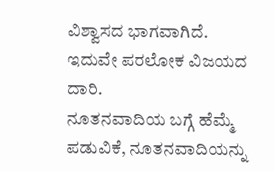ವಿಶ್ವಾಸದ ಭಾಗವಾಗಿದೆ. ಇದುವೇ ಪರಲೋಕ ವಿಜಯದ ದಾರಿ.
ನೂತನವಾದಿಯ ಬಗ್ಗೆ ಹೆಮ್ಮೆ ಪಡುವಿಕೆ, ನೂತನವಾದಿಯನ್ನು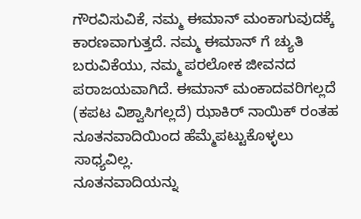ಗೌರವಿಸುವಿಕೆ, ನಮ್ಮ ಈಮಾನ್ ಮಂಕಾಗುವುದಕ್ಕೆ ಕಾರಣವಾಗುತ್ತದೆ. ನಮ್ಮ ಈಮಾನ್ ಗೆ ಚ್ಯುತಿ ಬರುವಿಕೆಯು, ನಮ್ಮ ಪರಲೋಕ ಜೀವನದ ಪರಾಜಯವಾಗಿದೆ. ಈಮಾನ್ ಮಂಕಾದವರಿಗಲ್ಲದೆ (ಕಪಟ ವಿಶ್ವಾಸಿಗಲ್ಲದೆ) ಝಾಕಿರ್ ನಾಯಿಕ್ ರಂತಹ ನೂತನವಾದಿಯಿಂದ ಹೆಮ್ಮೆಪಟ್ಟುಕೊಳ್ಳಲು ಸಾಧ್ಯವಿಲ್ಲ.
ನೂತನವಾದಿಯನ್ನು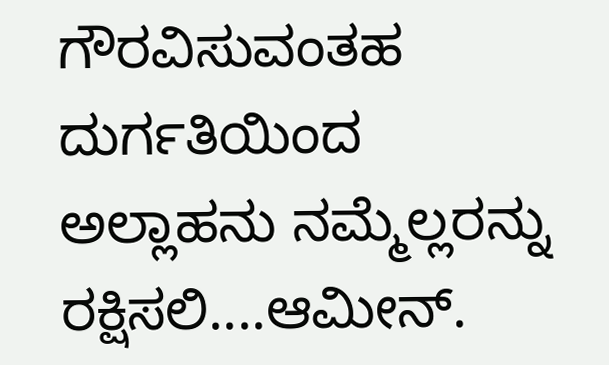ಗೌರವಿಸುವಂತಹ ದುರ್ಗತಿಯಿಂದ ಅಲ್ಲಾಹನು ನಮ್ಮೆಲ್ಲರನ್ನು ರಕ್ಷಿಸಲಿ....ಆಮೀನ್.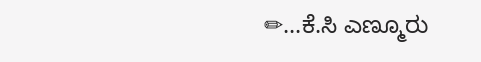✏...ಕೆ.ಸಿ ಎಣ್ಮೂರು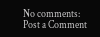No comments:
Post a Comment